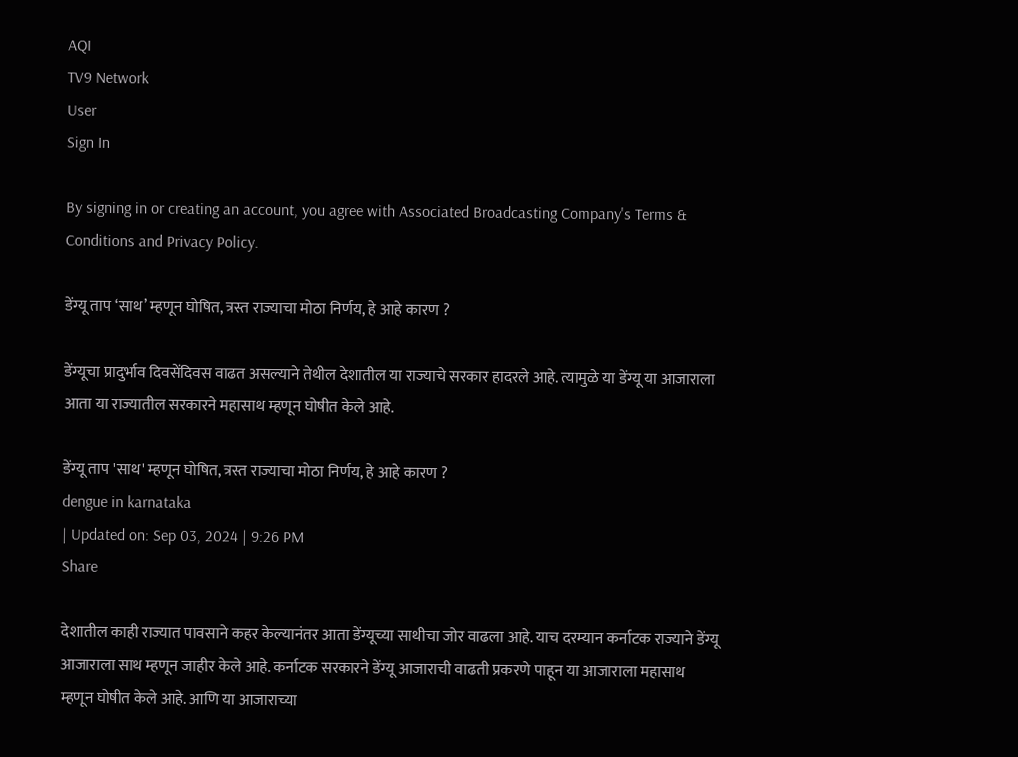AQI
TV9 Network
User
Sign In

By signing in or creating an account, you agree with Associated Broadcasting Company's Terms & Conditions and Privacy Policy.

डेंग्यू ताप ‘साथ’ म्हणून घोषित, त्रस्त राज्याचा मोठा निर्णय, हे आहे कारण ?

डेंग्यूचा प्रादुर्भाव दिवसेंदिवस वाढत असल्याने तेथील देशातील या राज्याचे सरकार हादरले आहे. त्यामुळे या डेंग्यू या आजाराला आता या राज्यातील सरकारने महासाथ म्हणून घोषीत केले आहे.

डेंग्यू ताप 'साथ' म्हणून घोषित, त्रस्त राज्याचा मोठा निर्णय, हे आहे कारण ?
dengue in karnataka
| Updated on: Sep 03, 2024 | 9:26 PM
Share

देशातील काही राज्यात पावसाने कहर केल्यानंतर आता डेंग्यूच्या साथीचा जोर वाढला आहे. याच दरम्यान कर्नाटक राज्याने डेंग्यू आजाराला साथ म्हणून जाहीर केले आहे. कर्नाटक सरकारने डेंग्यू आजाराची वाढती प्रकरणे पाहून या आजाराला महासाथ म्हणून घोषीत केले आहे. आणि या आजाराच्या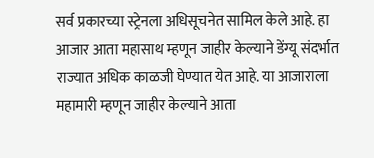सर्व प्रकारच्या स्ट्रेनला अधिसूचनेत सामिल केले आहे. हा आजार आता महासाथ म्हणून जाहीर केल्याने डेंग्यू संदर्भात राज्यात अधिक काळजी घेण्यात येत आहे. या आजाराला महामारी म्हणून जाहीर केल्याने आता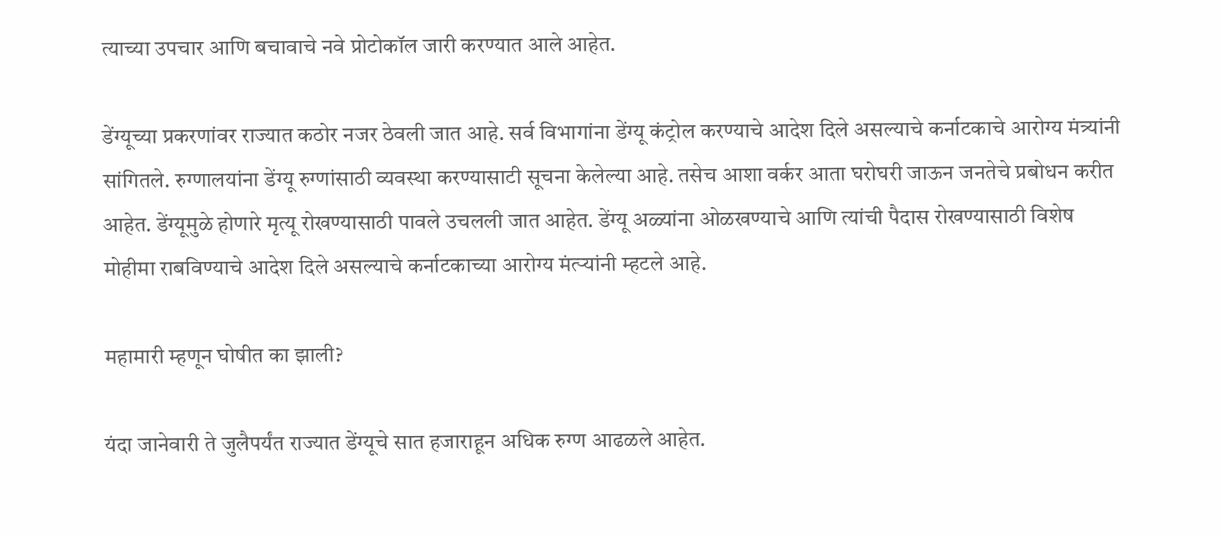त्याच्या उपचार आणि बचावाचे नवे प्रोटोकॉल जारी करण्यात आले आहेत.

डेंग्यूच्या प्रकरणांवर राज्यात कठोर नजर ठेवली जात आहे. सर्व विभागांना डेंग्यू कंट्रोल करण्याचे आदेश दिले असल्याचे कर्नाटकाचे आरोग्य मंत्र्यांनी सांगितले. रुग्णालयांना डेंग्यू रुग्णांसाठी व्यवस्था करण्यासाटी सूचना केलेल्या आहे. तसेच आशा वर्कर आता घरोघरी जाऊन जनतेचे प्रबोधन करीत आहेत. डेंग्यूमुळे होणारे मृत्यू रोखण्यासाठी पावले उचलली जात आहेत. डेंग्यू अळ्यांना ओळखण्याचे आणि त्यांची पैदास रोखण्यासाठी विशेष मोहीमा राबविण्याचे आदेश दिले असल्याचे कर्नाटकाच्या आरोग्य मंत्र्‍यांनी म्हटले आहे.

महामारी म्हणून घोषीत का झाली?

यंदा जानेवारी ते जुलैपर्यंत राज्यात डेंग्यूचे सात हजाराहून अधिक रुग्ण आढळले आहेत.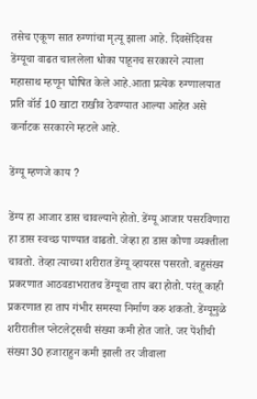तसेच एकूण सात रुग्णांचा मृत्यू झाला आहे. दिवसेंदिवस डेंग्यूचा वाढत चाललेला धोका पाहूनच सरकारने त्याला महासाथ म्हणून घोषित केले आहे.आता प्रत्येक रुग्णालयात प्रति वॉर्ड 10 खाटा राखीव ठेवण्यात आल्या आहेत असे कर्नाटक सरकारने म्हटले आहे.

डेंग्यू म्हणजे काय ?

डेंग्य हा आजार डास चावल्याने होतो. डेंग्यू आजार पसरविणारा हा डास स्वच्छ पाण्यात वाढतो. जेव्हा हा डास कोणा व्यक्तीला चावतो. तेव्हा त्याच्या शरीरात डेंग्यू व्हायरस पसरतो. बहुसंख्य प्रकरणात आठवडाभरातच डेंग्यूचा ताप बरा होतो. परंतू काही प्रकरणात हा ताप गंभीर समस्या निर्माण करु शकतो. डेंग्यूमुळे शरीरातील प्लेटलेट्सची संख्या कमी होत जाते. जर पेंशीची संख्या 30 हजाराहुन कमी झाली तर जीवाला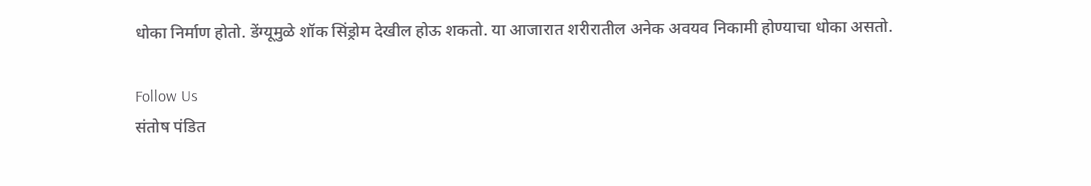धोका निर्माण होतो. डेंग्यूमुळे शॉक सिंड्रोम देखील होऊ शकतो. या आजारात शरीरातील अनेक अवयव निकामी होण्याचा धोका असतो.

Follow Us
संतोष पंडित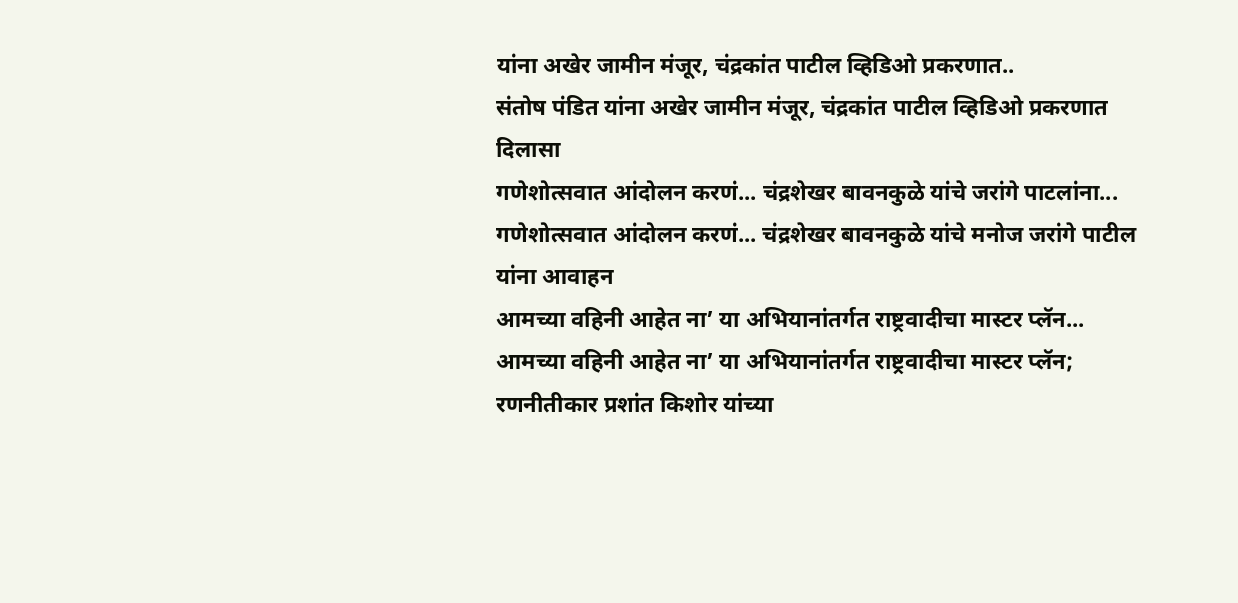यांना अखेर जामीन मंजूर, चंद्रकांत पाटील व्हिडिओ प्रकरणात..
संतोष पंडित यांना अखेर जामीन मंजूर, चंद्रकांत पाटील व्हिडिओ प्रकरणात दिलासा
गणेशोत्सवात आंदोलन करणं... चंद्रशेखर बावनकुळे यांचे जरांगे पाटलांना...
गणेशोत्सवात आंदोलन करणं... चंद्रशेखर बावनकुळे यांचे मनोज जरांगे पाटील यांना आवाहन
आमच्या वहिनी आहेत ना’ या अभियानांतर्गत राष्ट्रवादीचा मास्टर प्लॅन...
आमच्या वहिनी आहेत ना’ या अभियानांतर्गत राष्ट्रवादीचा मास्टर प्लॅन; रणनीतीकार प्रशांत किशोर यांच्या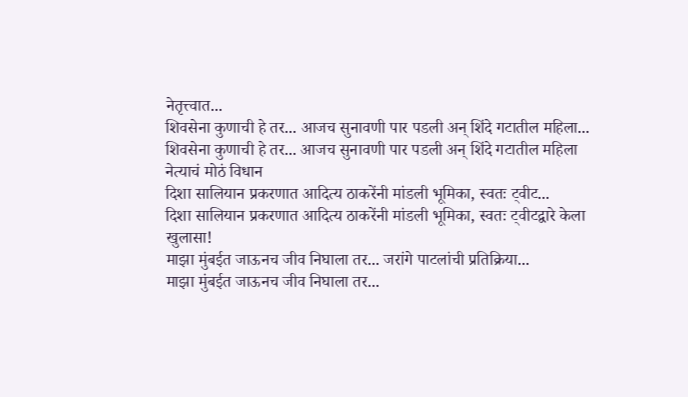नेतृत्त्वात...
शिवसेना कुणाची हे तर... आजच सुनावणी पार पडली अन् शिंदे गटातील महिला...
शिवसेना कुणाची हे तर... आजच सुनावणी पार पडली अन् शिंदे गटातील महिला नेत्याचं मोठं विधान
दिशा सालियान प्रकरणात आदित्य ठाकरेंनी मांडली भूमिका, स्वतः ट्वीट...
दिशा सालियान प्रकरणात आदित्य ठाकरेंनी मांडली भूमिका, स्वतः ट्वीटद्वारे केला खुलासा!
माझा मुंबईत जाऊनच जीव निघाला तर... जरांगे पाटलांची प्रतिक्रिया...
माझा मुंबईत जाऊनच जीव निघाला तर...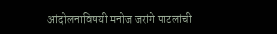आंदोलनाविषयी मनोज जरांगे पाटलांची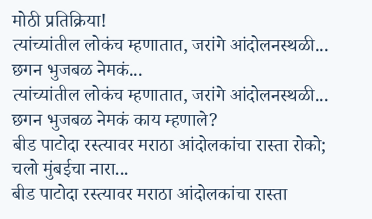मोठी प्रतिक्रिया!
त्यांच्यांतील लोकंच म्हणातात, जरांगे आंदोलनस्थळी... छगन भुजबळ नेमकं...
त्यांच्यांतील लोकंच म्हणातात, जरांगे आंदोलनस्थळी... छगन भुजबळ नेमकं काय म्हणाले?
बीड पाटोदा रस्त्यावर मराठा आंदोलकांचा रास्ता रोको; चलो मुंबईचा नारा...
बीड पाटोदा रस्त्यावर मराठा आंदोलकांचा रास्ता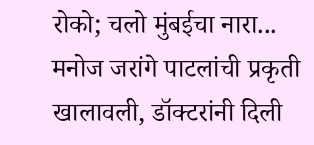रोको; चलो मुंबईचा नारा...
मनोज जरांगे पाटलांची प्रकृती खालावली, डॉक्टरांनी दिली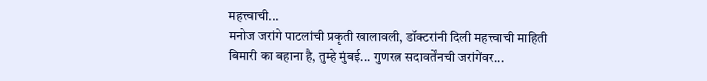महत्त्वाची...
मनोज जरांगे पाटलांची प्रकृती खालावली, डॉक्टरांनी दिली महत्त्वाची माहिती
बिमारी का बहाना है, तुम्हे मुंबई... गुणरत्न सदावर्तेंनची जरांगेंवर...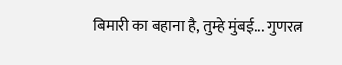बिमारी का बहाना है, तुम्हे मुंबई... गुणरत्न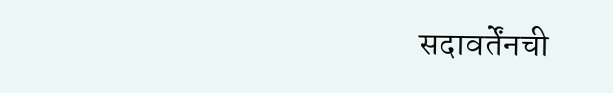सदावर्तेंनची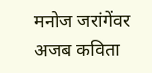मनोज जरांगेंवर अजब कविता